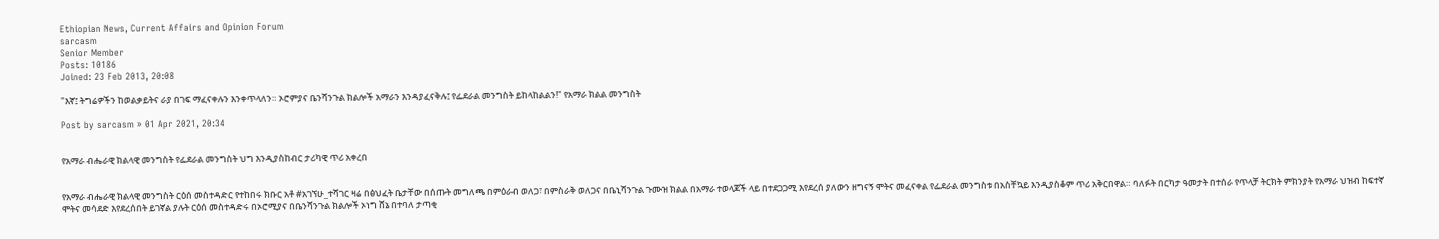Ethiopian News, Current Affairs and Opinion Forum
sarcasm
Senior Member
Posts: 10186
Joined: 23 Feb 2013, 20:08

"እኛ፤ ትግሬዎችን ከወልቃይትና ራያ በገፍ ማፈናቀሉን እንቀጥላለን። ኦሮምያና ቤንሻንጉል ክልሎች አማራን እንዳያፈናቅሉ፤ የፌደራል መንግስት ይከላከልልን!" የአማራ ክልል መንግስት

Post by sarcasm » 01 Apr 2021, 20:34


የአማራ ብሔራዊ ክልላዊ መንግስት የፌደራል መንግስት ህግ እንዲያስከብር ታሪካዊ ጥሪ አቀረበ


የአማራ ብሔራዊ ክልላዊ መንግስት ርዕሰ መስተዳድር የተከበሩ ክቡር አቶ #አገኘሁ_ተሻገር ዛሬ በፅህፈት ቤታቸው በሰጡት መግለጫ በምዕራብ ወለጋ፣ በምስራቅ ወለጋና በቤኒሻንጉል ጉሙዝ ክልል በአማራ ተወላጆች ላይ በተደጋጋሚ እየደረሰ ያለውን ዘግናኝ ሞትና መፈናቀል የፌደራል መንግስቱ በአስቸኳይ እንዲያስቆም ጥሪ አቅርበዋል። ባለፉት በርካታ ዓመታት በተሰራ የጥላቻ ትርክት ምክንያት የአማራ ህዝብ ከፍተኛ ሞትና መሳደድ እየደረሰበት ይገኛል ያሉት ርዕሰ መስተዳድሩ በኦሮሚያና በቤንሻንጉል ክልሎች ኦነግ ሸኔ በተባለ ታጣቂ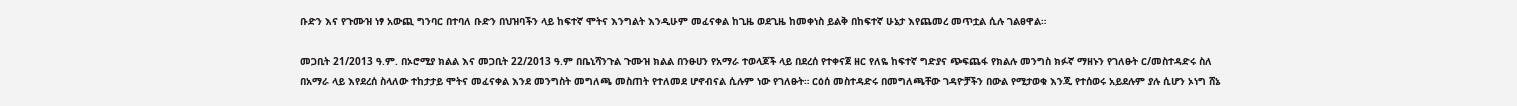ቡድን እና የጉሙዝ ነፃ አውጪ ግንባር በተባለ ቡድን በህዝባችን ላይ ከፍተኛ ሞትና እንግልት እንዲሁም መፈናቀል ከጊዜ ወደጊዜ ከመቀነስ ይልቅ በከፍተኛ ሁኔታ እየጨመረ መጥቷል ሲሉ ገልፀዋል።

መጋቢት 21/2013 ዓ.ም. በኦሮሚያ ክልል እና መጋቢት 22/2013 ዓ.ም በቤኒሻንጉል ጉሙዝ ክልል በንፁሀን የአማራ ተወላጆች ላይ በደረሰ የተቀናጀ ዘር የለዬ ከፍተኛ ግድያና ጭፍጨፋ የክልሉ መንግስ ክፉኛ ማዘኑን የገለፁት ር/መስተዳድሩ ስለ በአማራ ላይ እየደረሰ ስላለው ተከታታይ ሞትና መፈናቀል እንደ መንግስት መግለጫ መስጠት የተለመደ ሆኖብናል ሲሉም ነው የገለፁት። ርዕሰ መስተዳድሩ በመግለጫቸው ገዳዮቻችን በውል የሚታወቁ እንጂ የተሰወሩ አይደሉም ያሉ ሲሆን ኦነግ ሸኔ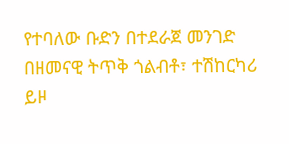የተባለው ቡድን በተደራጀ መንገድ በዘመናዊ ትጥቅ ጎልብቶ፣ ተሽከርካሪ ይዞ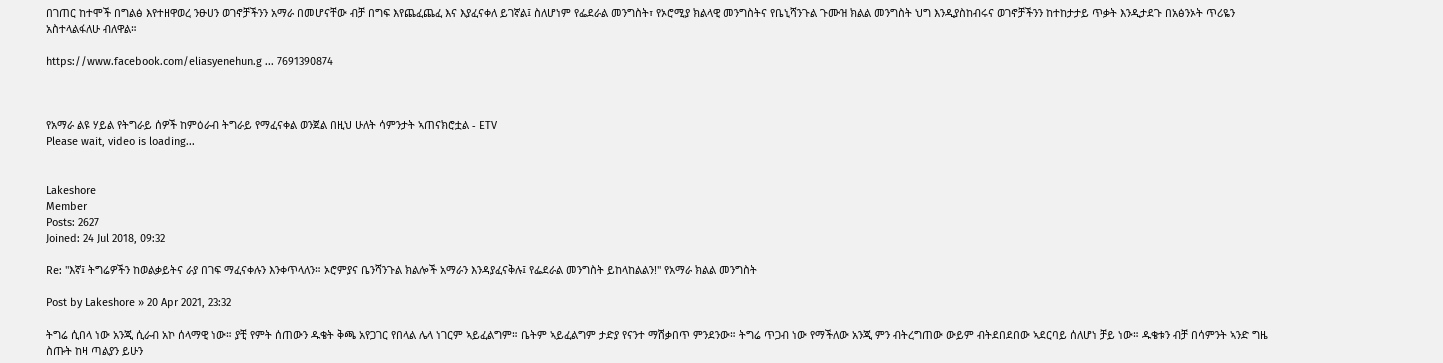በገጠር ከተሞች በግልፅ እየተዘዋወረ ንፁሀን ወገኖቻችንን አማራ በመሆናቸው ብቻ በግፍ እየጨፈጨፈ እና እያፈናቀለ ይገኛል፤ ስለሆነም የፌደራል መንግስት፣ የኦሮሚያ ክልላዊ መንግስትና የቤኒሻንጉል ጉሙዝ ክልል መንግስት ህግ እንዲያስከብሩና ወገኖቻችንን ከተከታታይ ጥቃት እንዲታደጉ በአፅንኦት ጥሪዬን አስተላልፋለሁ ብለዋል።

https://www.facebook.com/eliasyenehun.g ... 7691390874



የአማራ ልዩ ሃይል የትግራይ ሰዎች ከምዕራብ ትግራይ የማፈናቀል ወንጀል በዚህ ሁለት ሳምንታት ኣጠናክሮቷል - ETV
Please wait, video is loading...


Lakeshore
Member
Posts: 2627
Joined: 24 Jul 2018, 09:32

Re: "እኛ፤ ትግሬዎችን ከወልቃይትና ራያ በገፍ ማፈናቀሉን እንቀጥላለን። ኦሮምያና ቤንሻንጉል ክልሎች አማራን እንዳያፈናቅሉ፤ የፌደራል መንግስት ይከላከልልን!" የአማራ ክልል መንግስት

Post by Lakeshore » 20 Apr 2021, 23:32

ትግሬ ሲበላ ነው አንጂ ሲራብ አኮ ሰላማዊ ነው። ያቺ የምት ሰጠውን ዱቄት ቅጫ አየጋገር የበላል ሌላ ነገርም ኣይፈልግም። ቤትም ኣይፈልግም ታድያ የናንተ ማሽቃበጥ ምንደንው። ትግሬ ጥጋብ ነው የማችለው አንጂ ምን ብትረግጠው ውይም ብትደበደበው ኣደርባይ ሰለሆነ ቻይ ነው። ዱቄቱን ብቻ በሳምንት ኣንድ ግዜ ስጡት ከዛ ጣልያን ይሁን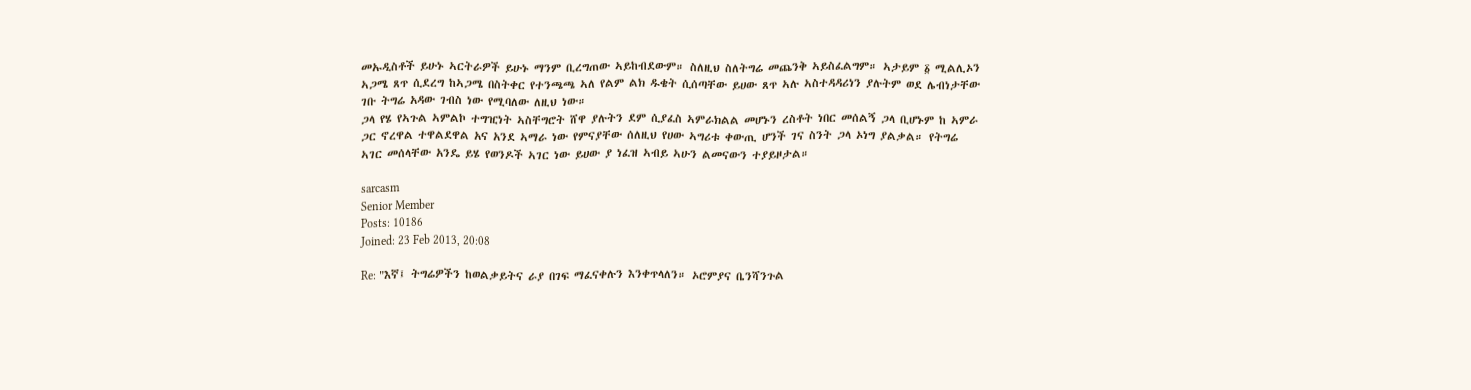መኡዲስቶች ይሁኑ ኣርትራዎች ይሁኑ ማንም ቢረግጠው ኣይከብደውም። ስለዚህ ስለትግሬ መጨንቅ ኣይስፈልግም። ኣታይም ፩ ሚልሊኦን ኣጋሜ ጸጥ ሲደረግ ከኣጋሜ በስትቀር የተንጫጫ ኣለ የልም ልክ ዱቄት ሲሰጣቸው ይሀው ጸጥ ኣሉ ኣስተዳዳሪነን ያሉትም ወደ ሌብነታቸው ገቡ ትግሬ አዳው ገብስ ነው የሚባለው ለዚህ ነው።
ጋላ የሄ የኣጉል ኣምልኮ ተግዢነት ኣስቸግሮት ሸዋ ያሉትን ደም ሲያፈስ ኣምራክልል መሆኑን ረስቶት ነበር መሰልኝ ጋላ ቢሆኑም ከ ኣምራ ጋር ኖረዋል ተዋልደዋል አና አንደ ኣማራ ነው የምናያቸው ሰለዚህ የሀው ኣግሪቱ ቀውጢ ሆንች ገና ስንት ጋላ ኦነግ ያልቃል። የትግሬ ኣገር መሰላቸው አንዴ ይሄ የወንዶች ኣገር ነው ይሀው ያ ነፈዝ ኣብይ ኣሁን ልመናውን ተያይዞታል።

sarcasm
Senior Member
Posts: 10186
Joined: 23 Feb 2013, 20:08

Re: "እኛ፤ ትግሬዎችን ከወልቃይትና ራያ በገፍ ማፈናቀሉን እንቀጥላለን። ኦሮምያና ቤንሻንጉል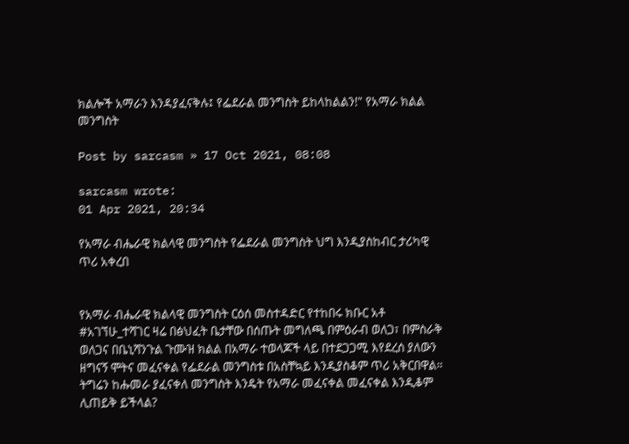ክልሎች አማራን እንዳያፈናቅሉ፤ የፌደራል መንግስት ይከላከልልን!" የአማራ ክልል መንግስት

Post by sarcasm » 17 Oct 2021, 08:08

sarcasm wrote:
01 Apr 2021, 20:34

የአማራ ብሔራዊ ክልላዊ መንግስት የፌደራል መንግስት ህግ እንዲያስከብር ታሪካዊ ጥሪ አቀረበ


የአማራ ብሔራዊ ክልላዊ መንግስት ርዕሰ መስተዳድር የተከበሩ ክቡር አቶ #አገኘሁ_ተሻገር ዛሬ በፅህፈት ቤታቸው በሰጡት መግለጫ በምዕራብ ወለጋ፣ በምስራቅ ወለጋና በቤኒሻንጉል ጉሙዝ ክልል በአማራ ተወላጆች ላይ በተደጋጋሚ እየደረሰ ያለውን ዘግናኝ ሞትና መፈናቀል የፌደራል መንግስቱ በአስቸኳይ እንዲያስቆም ጥሪ አቅርበዋል።
ትግሬን ከሑመራ ያፈናቀለ መንግስት እንዴት የአማራ መፈናቀል መፈናቀል እንዲቆም ሊጠይቅ ይችላል?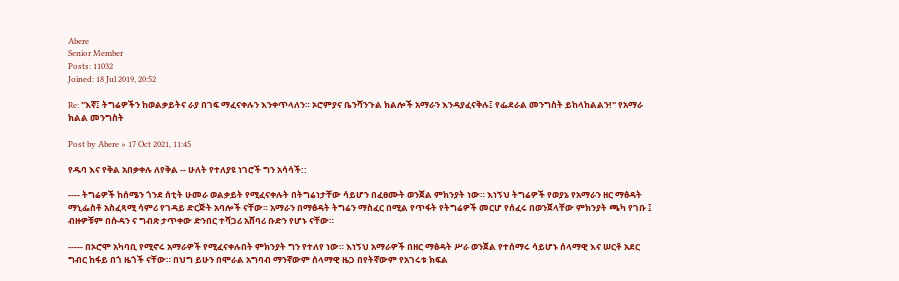Abere
Senior Member
Posts: 11032
Joined: 18 Jul 2019, 20:52

Re: "እኛ፤ ትግሬዎችን ከወልቃይትና ራያ በገፍ ማፈናቀሉን እንቀጥላለን። ኦሮምያና ቤንሻንጉል ክልሎች አማራን እንዳያፈናቅሉ፤ የፌደራል መንግስት ይከላከልልን!" የአማራ ክልል መንግስት

Post by Abere » 17 Oct 2021, 11:45

የዱባ እና የቅል አበቃቀሉ ለየቅል -- ሁለት የተለያዩ ነገሮች ግን አሳሳች::

---- ትግሬዎች ከሰሜን ጎንደ ሰቲት ሁመራ ወልቃይት የሚፈናቀሉት በትግሬነታቸው ሳይሆን በፈፀሙት ወንጀል ምክንያት ነው። እነኝህ ትግሬዎች የወያኔ የአማራን ዘር ማፅዳት ማኒፌስቶ አስፈጻሚ ሳምሪ የገዳይ ድርጅት አባሎች ናቸው። አማራን በማፅዳት ትግሬን ማስፈር በሚል የጥፋት የትግሬዎች መርሆ የሰፈሩ በወንጀላቸው ምክንያት ጫካ የገቡ ፤ ብዙዎቹም በሱዳን ና ግብጽ ታጥቀው ድንበር ተሻጋሪ አሸባሪ ቡድን የሆኑ ናቸው።

----- በኦሮሞ አካባቢ የሚኖሩ አማራዎች የሚፈናቀሉበት ምክንያት ግን የተለየ ነው። እነኝህ አማራዎች በዘር ማፅዳት ሥራ ወንጀል የተሰማሩ ሳይሆኑ ሰላማዊ እና ሠርቶ አደር ግብር ከፋይ በጎ ዜጎች ናቸው። በህግ ይሁን በሞራል አግባብ ማንኛውም ሰላማዊ ዜጋ በየትኛውም የአገሩቱ ክፍል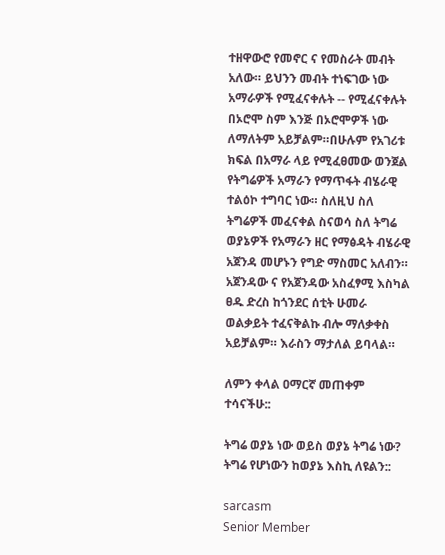ተዘዋውሮ የመኖር ና የመስራት መብት አለው። ይህንን መብት ተነፍገው ነው አማራዎች የሚፈናቀሉት -- የሚፈናቀሉት በኦሮሞ ስም እንጅ በኦሮሞዎች ነው ለማለትም አይቻልም።በሁሉም የአገሪቱ ክፍል በአማራ ላይ የሚፈፀመው ወንጀል የትግሬዎች አማራን የማጥፋት ብሄራዊ ተልዕኮ ተግባር ነው። ስለዚህ ስለ ትግሬዎች መፈናቀል ስናወሳ ስለ ትግሬ ወያኔዎች የአማራን ዘር የማፅዳት ብሄራዊ አጀንዳ መሆኑን የግድ ማስመር አለብን። አጀንዳው ና የአጀንዳው አስፈፃሚ እስካል ፀዱ ድረስ ከጎንደር ሰቲት ሁመራ ወልቃይት ተፈናቅልኩ ብሎ ማለቃቀስ አይቻልም። እራስን ማታለል ይባላል።

ለምን ቀላል ዐማርኛ መጠቀም ተሳናችሁ::

ትግሬ ወያኔ ነው ወይስ ወያኔ ትግሬ ነው? ትግሬ የሆነውን ከወያኔ እስኪ ለዩልን::

sarcasm
Senior Member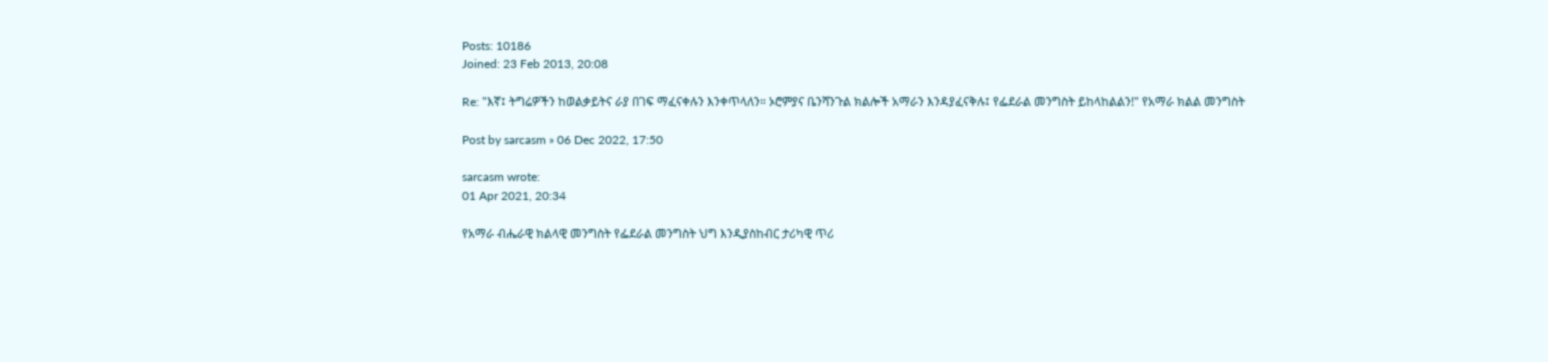Posts: 10186
Joined: 23 Feb 2013, 20:08

Re: "እኛ፤ ትግሬዎችን ከወልቃይትና ራያ በገፍ ማፈናቀሉን እንቀጥላለን። ኦሮምያና ቤንሻንጉል ክልሎች አማራን እንዳያፈናቅሉ፤ የፌደራል መንግስት ይከላከልልን!" የአማራ ክልል መንግስት

Post by sarcasm » 06 Dec 2022, 17:50

sarcasm wrote:
01 Apr 2021, 20:34

የአማራ ብሔራዊ ክልላዊ መንግስት የፌደራል መንግስት ህግ እንዲያስከብር ታሪካዊ ጥሪ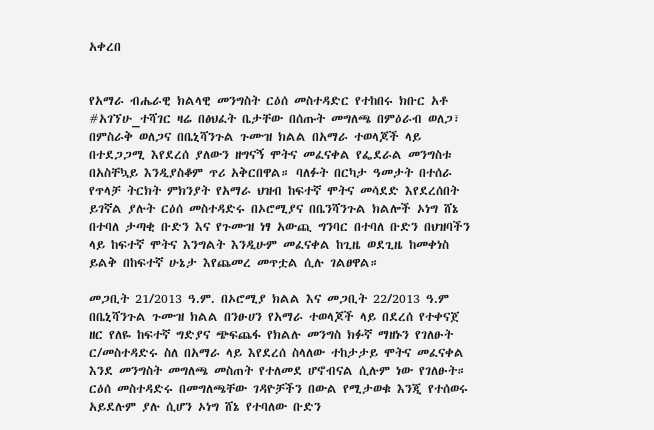አቀረበ


የአማራ ብሔራዊ ክልላዊ መንግስት ርዕሰ መስተዳድር የተከበሩ ክቡር አቶ #አገኘሁ_ተሻገር ዛሬ በፅህፈት ቤታቸው በሰጡት መግለጫ በምዕራብ ወለጋ፣ በምስራቅ ወለጋና በቤኒሻንጉል ጉሙዝ ክልል በአማራ ተወላጆች ላይ በተደጋጋሚ እየደረሰ ያለውን ዘግናኝ ሞትና መፈናቀል የፌደራል መንግስቱ በአስቸኳይ እንዲያስቆም ጥሪ አቅርበዋል። ባለፉት በርካታ ዓመታት በተሰራ የጥላቻ ትርክት ምክንያት የአማራ ህዝብ ከፍተኛ ሞትና መሳደድ እየደረሰበት ይገኛል ያሉት ርዕሰ መስተዳድሩ በኦሮሚያና በቤንሻንጉል ክልሎች ኦነግ ሸኔ በተባለ ታጣቂ ቡድን እና የጉሙዝ ነፃ አውጪ ግንባር በተባለ ቡድን በህዝባችን ላይ ከፍተኛ ሞትና እንግልት እንዲሁም መፈናቀል ከጊዜ ወደጊዜ ከመቀነስ ይልቅ በከፍተኛ ሁኔታ እየጨመረ መጥቷል ሲሉ ገልፀዋል።

መጋቢት 21/2013 ዓ.ም. በኦሮሚያ ክልል እና መጋቢት 22/2013 ዓ.ም በቤኒሻንጉል ጉሙዝ ክልል በንፁሀን የአማራ ተወላጆች ላይ በደረሰ የተቀናጀ ዘር የለዬ ከፍተኛ ግድያና ጭፍጨፋ የክልሉ መንግስ ክፉኛ ማዘኑን የገለፁት ር/መስተዳድሩ ስለ በአማራ ላይ እየደረሰ ስላለው ተከታታይ ሞትና መፈናቀል እንደ መንግስት መግለጫ መስጠት የተለመደ ሆኖብናል ሲሉም ነው የገለፁት። ርዕሰ መስተዳድሩ በመግለጫቸው ገዳዮቻችን በውል የሚታወቁ እንጂ የተሰወሩ አይደሉም ያሉ ሲሆን ኦነግ ሸኔ የተባለው ቡድን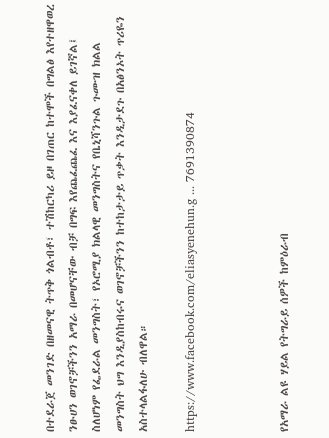በተደራጀ መንገድ በዘመናዊ ትጥቅ ጎልብቶ፣ ተሽከርካሪ ይዞ በገጠር ከተሞች በግልፅ እየተዘዋወረ ንፁሀን ወገኖቻችንን አማራ በመሆናቸው ብቻ በግፍ እየጨፈጨፈ እና እያፈናቀለ ይገኛል፤ ስለሆነም የፌደራል መንግስት፣ የኦሮሚያ ክልላዊ መንግስትና የቤኒሻንጉል ጉሙዝ ክልል መንግስት ህግ እንዲያስከብሩና ወገኖቻችንን ከተከታታይ ጥቃት እንዲታደጉ በአፅንኦት ጥሪዬን አስተላልፋለሁ ብለዋል።

https://www.facebook.com/eliasyenehun.g ... 7691390874



የአማራ ልዩ ሃይል የትግራይ ሰዎች ከምዕራብ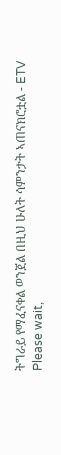ትግራይ የማፈናቀል ወንጀል በዚህ ሁለት ሳምንታት ኣጠናክሮቷል - ETV
Please wait,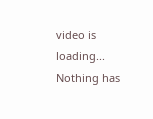video is loading...
Nothing has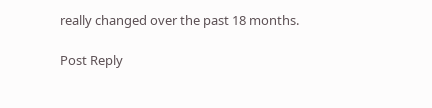really changed over the past 18 months.

Post Reply